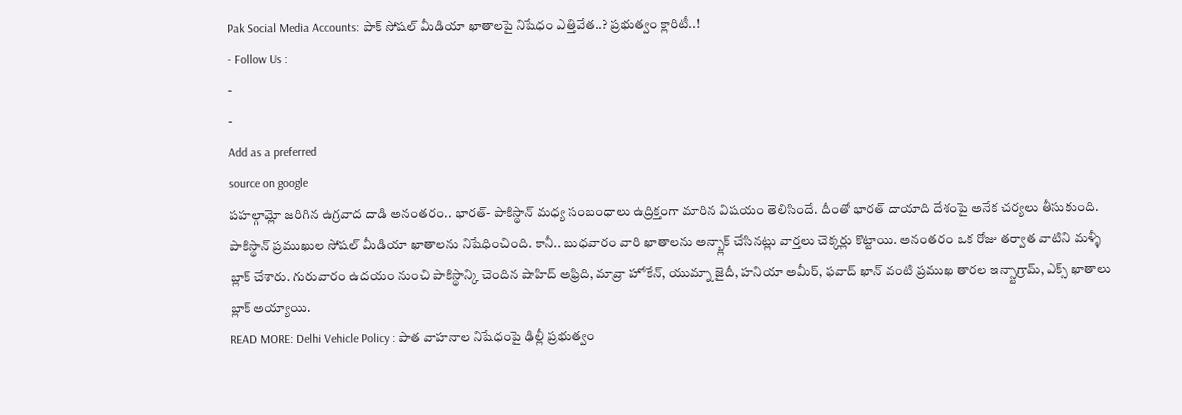Pak Social Media Accounts: పాక్ సోషల్ మీడియా ఖాతాలపై నిషేధం ఎత్తివేత..? ప్రభుత్వం క్లారిటీ..!
- Follow Us :
-
-
Add as a preferred
source on google
పహల్గామ్లో జరిగిన ఉగ్రవాద దాడి అనంతరం.. భారత్- పాకిస్థాన్ మధ్య సంబంధాలు ఉద్రిక్తంగా మారిన విషయం తెలిసిందే. దీంతో భారత్ దాయాది దేశంపై అనేక చర్యలు తీసుకుంది. పాకిస్థాన్ ప్రముఖుల సోషల్ మీడియా ఖాతాలను నిషేధించింది. కానీ.. బుధవారం వారి ఖాతాలను అన్బ్లాక్ చేసినట్లు వార్తలు చెక్కర్లు కొట్టాయి. అనంతరం ఒక రోజు తర్వాత వాటిని మళ్ళీ బ్లాక్ చేశారు. గురువారం ఉదయం నుంచి పాకిస్థాన్కి చెందిన షాహిద్ అఫ్రిది, మావ్రా హోకేన్, యుమ్నా జైదీ, హనియా అమీర్, ఫవాద్ ఖాన్ వంటి ప్రముఖ తారల ఇన్స్టాగ్రామ్, ఎక్స్ ఖాతాలు బ్లాక్ అయ్యాయి.
READ MORE: Delhi Vehicle Policy : పాత వాహనాల నిషేధంపై ఢిల్లీ ప్రభుత్వం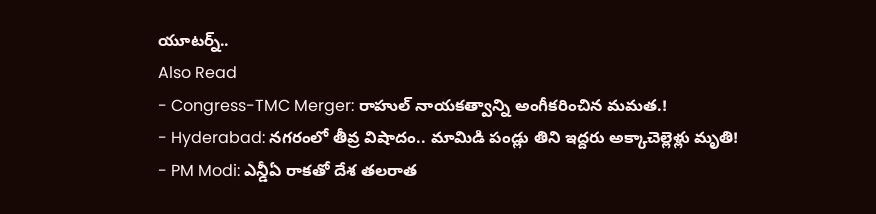యూటర్న్..
Also Read
- Congress-TMC Merger: రాహుల్ నాయకత్వాన్ని అంగీకరించిన మమత.!
- Hyderabad: నగరంలో తీవ్ర విషాదం.. మామిడి పండ్లు తిని ఇద్దరు అక్కాచెల్లెళ్లు మృతి!
- PM Modi: ఎన్డీఏ రాకతో దేశ తలరాత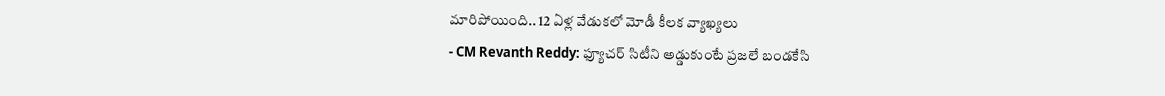మారిపోయింది.. 12 ఏళ్ల వేడుకలో మోడీ కీలక వ్యాఖ్యలు
- CM Revanth Reddy: ఫ్యూచర్ సిటీని అడ్డుకుంటే ప్రజలే బండకేసి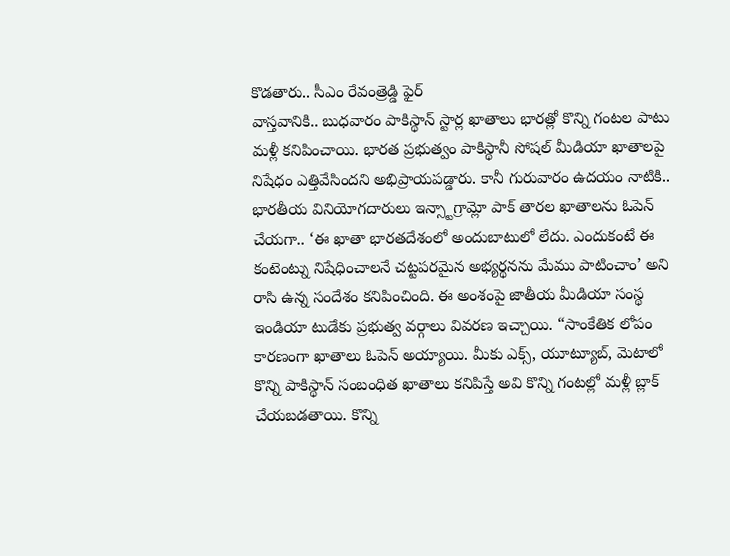కొడతారు.. సీఎం రేవంత్రెడ్డి ఫైర్
వాస్తవానికి.. బుధవారం పాకిస్థాన్ స్టార్ల ఖాతాలు భారత్లో కొన్ని గంటల పాటు మళ్లీ కనిపించాయి. భారత ప్రభుత్వం పాకిస్థానీ సోషల్ మీడియా ఖాతాలపై నిషేధం ఎత్తివేసిందని అభిప్రాయపడ్డారు. కానీ గురువారం ఉదయం నాటికి.. భారతీయ వినియోగదారులు ఇన్స్టాగ్రామ్లో పాక్ తారల ఖాతాలను ఓపెన్ చేయగా.. ‘ఈ ఖాతా భారతదేశంలో అందుబాటులో లేదు. ఎందుకంటే ఈ కంటెంట్ను నిషేధించాలనే చట్టపరమైన అభ్యర్థనను మేము పాటించాం’ అని రాసి ఉన్న సందేశం కనిపించింది. ఈ అంశంపై జాతీయ మీడియా సంస్థ ఇండియా టుడేకు ప్రభుత్వ వర్గాలు వివరణ ఇచ్చాయి. “సాంకేతిక లోపం కారణంగా ఖాతాలు ఓపెన్ అయ్యాయి. మీకు ఎక్స్, యూట్యూబ్, మెటాలో కొన్ని పాకిస్థాన్ సంబంధిత ఖాతాలు కనిపిస్తే అవి కొన్ని గంటల్లో మళ్లీ బ్లాక్ చేయబడతాయి. కొన్ని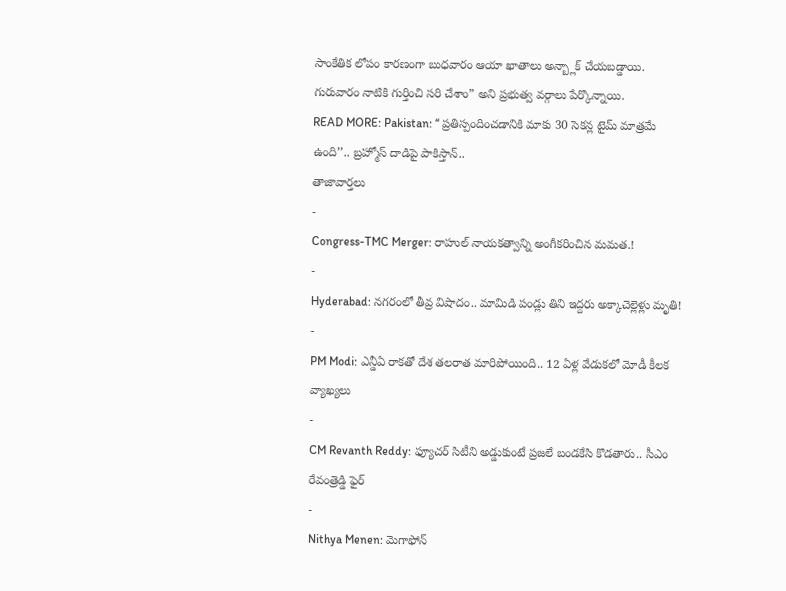సాంకేతిక లోపం కారణంగా బుధవారం ఆయా ఖాతాలు అన్బ్లాక్ చేయబడ్డాయి. గురువారం నాటికి గుర్తించి సరి చేశాం” అని ప్రభుత్వ వర్గాలు పేర్కొన్నాయి.
READ MORE: Pakistan: ‘‘ ప్రతిస్పందించడానికి మాకు 30 సెకన్ల టైమ్ మాత్రమే ఉంది’’.. బ్రహ్మోస్ దాడిపై పాకిస్తాన్..
తాజావార్తలు
-
Congress-TMC Merger: రాహుల్ నాయకత్వాన్ని అంగీకరించిన మమత.!
-
Hyderabad: నగరంలో తీవ్ర విషాదం.. మామిడి పండ్లు తిని ఇద్దరు అక్కాచెల్లెళ్లు మృతి!
-
PM Modi: ఎన్డీఏ రాకతో దేశ తలరాత మారిపోయింది.. 12 ఏళ్ల వేడుకలో మోడీ కీలక వ్యాఖ్యలు
-
CM Revanth Reddy: ఫ్యూచర్ సిటీని అడ్డుకుంటే ప్రజలే బండకేసి కొడతారు.. సీఎం రేవంత్రెడ్డి ఫైర్
-
Nithya Menen: మెగాఫోన్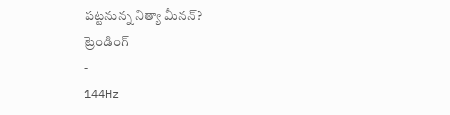పట్టనున్న నిత్యా మీనన్?
ట్రెండింగ్
-
144Hz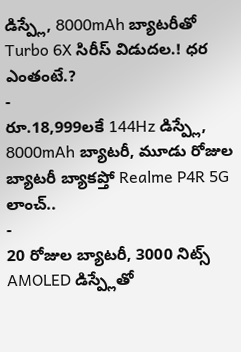డిస్ప్లే, 8000mAh బ్యాటరీతో Turbo 6X సిరీస్ విడుదల.! ధర ఎంతంటే.?
-
రూ.18,999లకే 144Hz డిస్ప్లే, 8000mAh బ్యాటరీ, మూడు రోజుల బ్యాటరీ బ్యాకప్తో Realme P4R 5G లాంచ్..
-
20 రోజుల బ్యాటరీ, 3000 నిట్స్ AMOLED డిస్ప్లేతో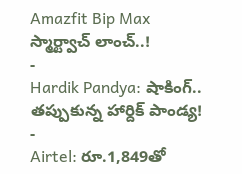Amazfit Bip Max స్మార్ట్వాచ్ లాంచ్..!
-
Hardik Pandya: షాకింగ్.. తప్పుకున్న హార్దిక్ పాండ్య!
-
Airtel: రూ.1,849తో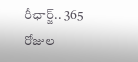రీఛార్జ్.. 365 రోజుల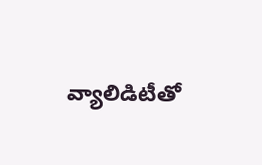వ్యాలిడిటీతో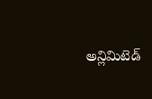అన్లిమిటెడ్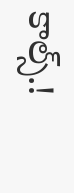కాల్స్.!